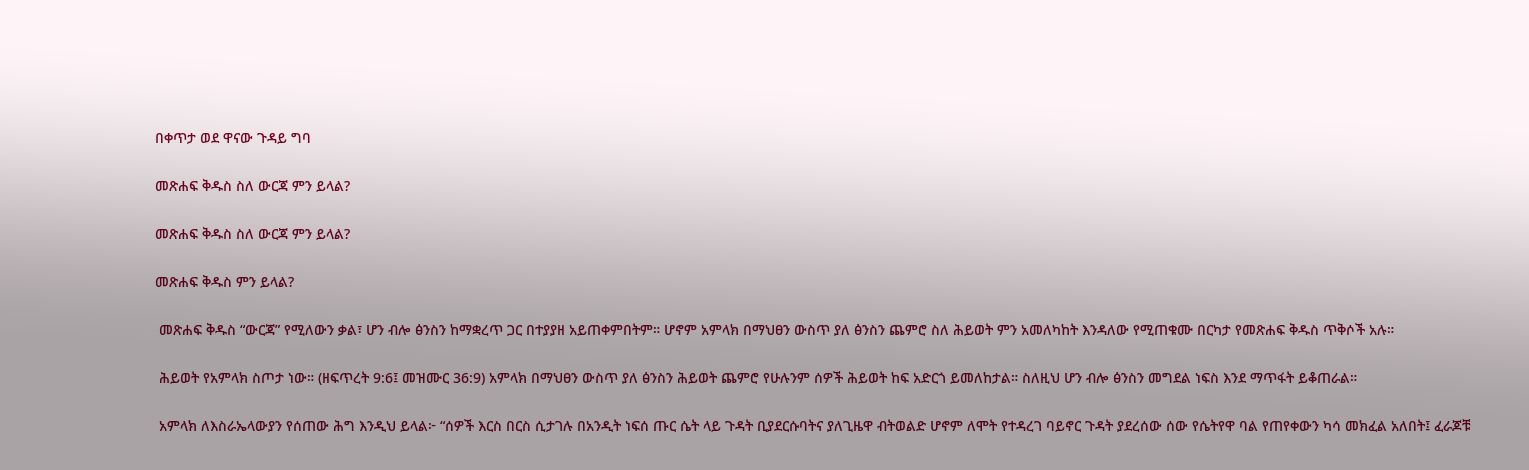በቀጥታ ወደ ዋናው ጉዳይ ግባ

መጽሐፍ ቅዱስ ስለ ውርጃ ምን ይላል?

መጽሐፍ ቅዱስ ስለ ውርጃ ምን ይላል?

መጽሐፍ ቅዱስ ምን ይላል?

 መጽሐፍ ቅዱስ “ውርጃ” የሚለውን ቃል፣ ሆን ብሎ ፅንስን ከማቋረጥ ጋር በተያያዘ አይጠቀምበትም። ሆኖም አምላክ በማህፀን ውስጥ ያለ ፅንስን ጨምሮ ስለ ሕይወት ምን አመለካከት እንዳለው የሚጠቁሙ በርካታ የመጽሐፍ ቅዱስ ጥቅሶች አሉ።

 ሕይወት የአምላክ ስጦታ ነው። (ዘፍጥረት 9:6፤ መዝሙር 36:9) አምላክ በማህፀን ውስጥ ያለ ፅንስን ሕይወት ጨምሮ የሁሉንም ሰዎች ሕይወት ከፍ አድርጎ ይመለከታል። ስለዚህ ሆን ብሎ ፅንስን መግደል ነፍስ እንደ ማጥፋት ይቆጠራል።

 አምላክ ለእስራኤላውያን የሰጠው ሕግ እንዲህ ይላል፦ “ሰዎች እርስ በርስ ሲታገሉ በአንዲት ነፍሰ ጡር ሴት ላይ ጉዳት ቢያደርሱባትና ያለጊዜዋ ብትወልድ ሆኖም ለሞት የተዳረገ ባይኖር ጉዳት ያደረሰው ሰው የሴትየዋ ባል የጠየቀውን ካሳ መክፈል አለበት፤ ፈራጆቹ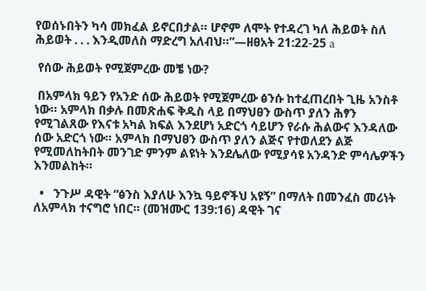የወሰኑበትን ካሳ መክፈል ይኖርበታል። ሆኖም ለሞት የተዳረገ ካለ ሕይወት ስለ ሕይወት . . . እንዲመለስ ማድረግ አለብህ።”—ዘፀአት 21:22-25 a

 የሰው ሕይወት የሚጀምረው መቼ ነው?

 በአምላክ ዓይን የአንድ ሰው ሕይወት የሚጀምረው ፅንሱ ከተፈጠረበት ጊዜ አንስቶ ነው። አምላክ በቃሉ በመጽሐፍ ቅዱስ ላይ በማህፀን ውስጥ ያለን ሕፃን የሚገልጸው የእናቱ አካል ክፍል እንደሆነ አድርጎ ሳይሆን የራሱ ሕልውና እንዳለው ሰው አድርጎ ነው። አምላክ በማህፀን ውስጥ ያለን ልጅና የተወለደን ልጅ የሚመለከትበት መንገድ ምንም ልዩነት እንደሌለው የሚያሳዩ አንዳንድ ምሳሌዎችን እንመልከት።

  •   ንጉሥ ዳዊት “ፅንስ እያለሁ እንኳ ዓይኖችህ አዩኝ” በማለት በመንፈስ መሪነት ለአምላክ ተናግሮ ነበር። (መዝሙር 139:16) ዳዊት ገና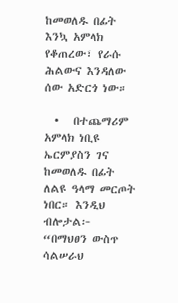ከመወለዱ በፊት እንኳ አምላክ የቆጠረው፣ የራሱ ሕልውና እንዳለው ሰው አድርጎ ነው።

  •   በተጨማሪም አምላክ ነቢዩ ኤርምያስን ገና ከመወለዱ በፊት ለልዩ ዓላማ መርጦት ነበር። እንዲህ ብሎታል፦ “በማህፀን ውስጥ ሳልሠራህ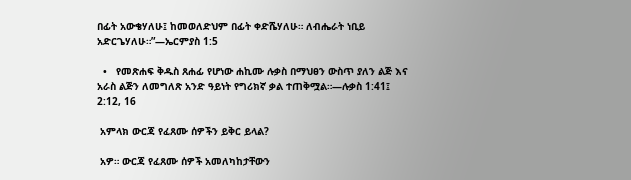በፊት አውቄሃለሁ፤ ከመወለድህም በፊት ቀድሼሃለሁ። ለብሔራት ነቢይ አድርጌሃለሁ።”—ኤርምያስ 1:5

  •   የመጽሐፍ ቅዱስ ጸሐፊ የሆነው ሐኪሙ ሉቃስ በማህፀን ውስጥ ያለን ልጅ እና አራስ ልጅን ለመግለጽ አንድ ዓይነት የግሪክኛ ቃል ተጠቅሟል።—ሉቃስ 1:41፤ 2:12, 16

 አምላክ ውርጃ የፈጸሙ ሰዎችን ይቅር ይላል?

 አዎ። ውርጃ የፈጸሙ ሰዎች አመለካከታቸውን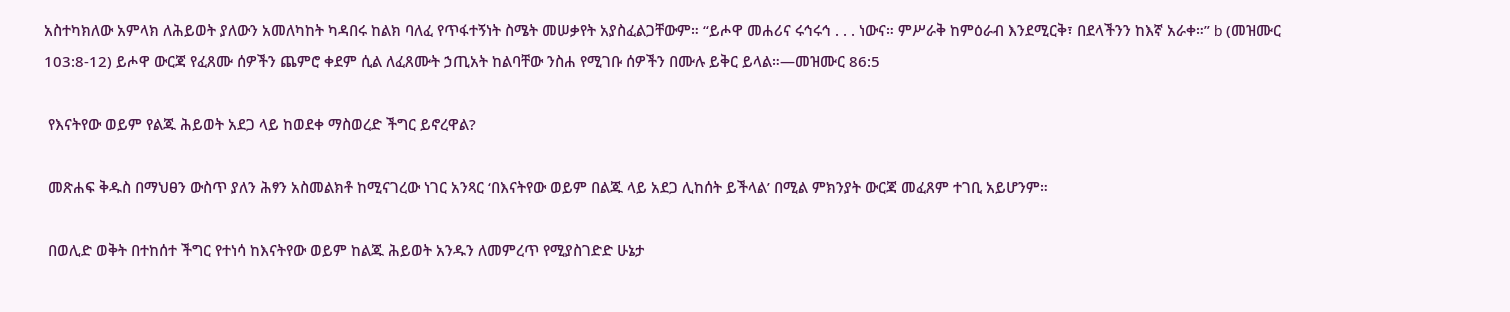አስተካክለው አምላክ ለሕይወት ያለውን አመለካከት ካዳበሩ ከልክ ባለፈ የጥፋተኝነት ስሜት መሠቃየት አያስፈልጋቸውም። “ይሖዋ መሐሪና ሩኅሩኅ . . . ነውና። ምሥራቅ ከምዕራብ እንደሚርቅ፣ በደላችንን ከእኛ አራቀ።” b (መዝሙር 103:8-12) ይሖዋ ውርጃ የፈጸሙ ሰዎችን ጨምሮ ቀደም ሲል ለፈጸሙት ኃጢአት ከልባቸው ንስሐ የሚገቡ ሰዎችን በሙሉ ይቅር ይላል።—መዝሙር 86:5

 የእናትየው ወይም የልጁ ሕይወት አደጋ ላይ ከወደቀ ማስወረድ ችግር ይኖረዋል?

 መጽሐፍ ቅዱስ በማህፀን ውስጥ ያለን ሕፃን አስመልክቶ ከሚናገረው ነገር አንጻር ‘በእናትየው ወይም በልጁ ላይ አደጋ ሊከሰት ይችላል’ በሚል ምክንያት ውርጃ መፈጸም ተገቢ አይሆንም።

 በወሊድ ወቅት በተከሰተ ችግር የተነሳ ከእናትየው ወይም ከልጁ ሕይወት አንዱን ለመምረጥ የሚያስገድድ ሁኔታ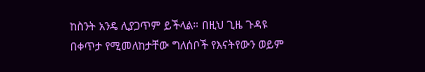ከስንት አንዴ ሊያጋጥም ይችላል። በዚህ ጊዜ ጉዳዩ በቀጥታ የሚመለከታቸው ግለሰቦች የእናትየውን ወይም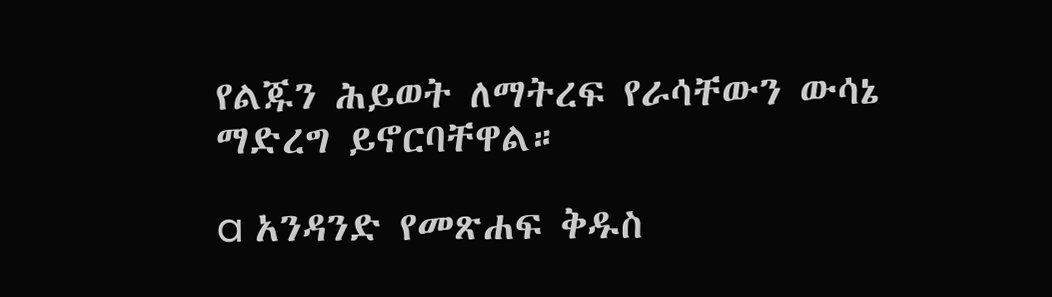የልጁን ሕይወት ለማትረፍ የራሳቸውን ውሳኔ ማድረግ ይኖርባቸዋል።

a አንዳንድ የመጽሐፍ ቅዱስ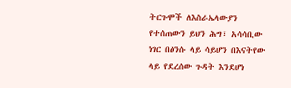ትርጉሞች ለእስራኤላውያን የተሰጠውን ይህን ሕግ፣ አሳሳቢው ነገር በፅንሱ ላይ ሳይሆን በእናትየው ላይ የደረሰው ጉዳት እንደሆነ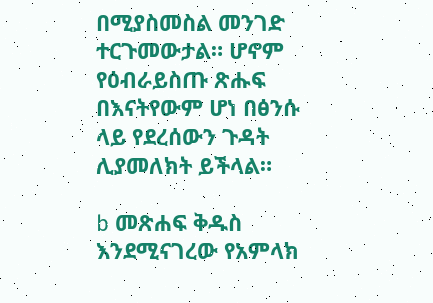በሚያስመስል መንገድ ተርጉመውታል። ሆኖም የዕብራይስጡ ጽሑፍ በእናትየውም ሆነ በፅንሱ ላይ የደረሰውን ጉዳት ሊያመለክት ይችላል።

b መጽሐፍ ቅዱስ እንደሚናገረው የአምላክ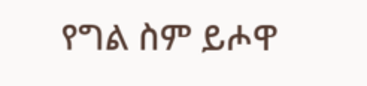የግል ስም ይሖዋ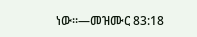ነው።—መዝሙር 83:18